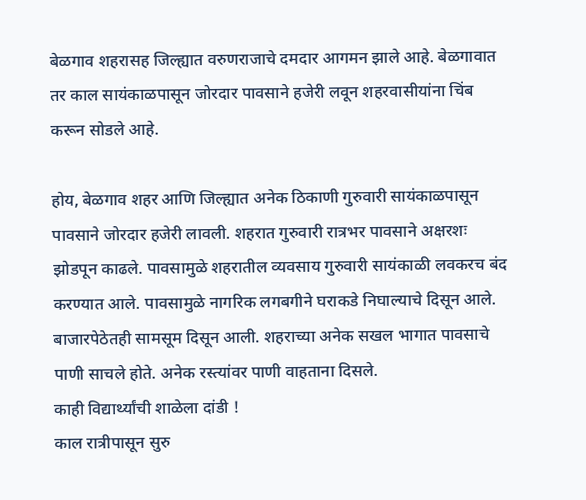बेळगाव शहरासह जिल्ह्यात वरुणराजाचे दमदार आगमन झाले आहे. बेळगावात तर काल सायंकाळपासून जोरदार पावसाने हजेरी लवून शहरवासीयांना चिंब करून सोडले आहे.

होय, बेळगाव शहर आणि जिल्ह्यात अनेक ठिकाणी गुरुवारी सायंकाळपासून पावसाने जोरदार हजेरी लावली. शहरात गुरुवारी रात्रभर पावसाने अक्षरशः झोडपून काढले. पावसामुळे शहरातील व्यवसाय गुरुवारी सायंकाळी लवकरच बंद करण्यात आले. पावसामुळे नागरिक लगबगीने घराकडे निघाल्याचे दिसून आले. बाजारपेठेतही सामसूम दिसून आली. शहराच्या अनेक सखल भागात पावसाचे पाणी साचले होते. अनेक रस्त्यांवर पाणी वाहताना दिसले.
काही विद्यार्थ्यांची शाळेला दांडी !
काल रात्रीपासून सुरु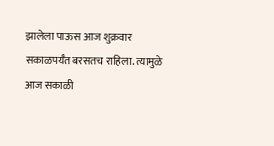झालेला पाऊस आज शुक्रवार सकाळपर्यँत बरसतच राहिला. त्यामुळे आज सकाळी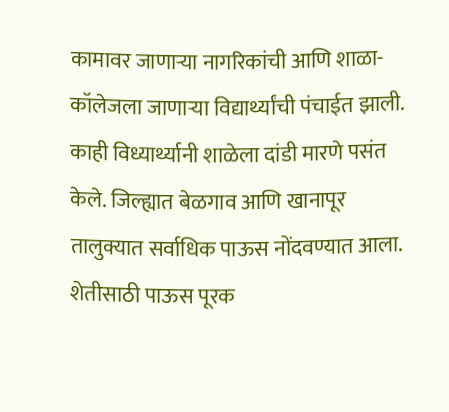कामावर जाणाऱ्या नागरिकांची आणि शाळा-कॉलेजला जाणाऱ्या विद्यार्थ्यांची पंचाईत झाली. काही विध्यार्थ्यानी शाळेला दांडी मारणे पसंत केले. जिल्ह्यात बेळगाव आणि खानापूर तालुक्यात सर्वाधिक पाऊस नोंदवण्यात आला.
शेतीसाठी पाऊस पूरक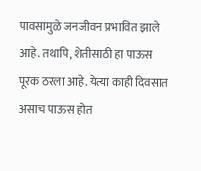पावसामुळे जनजीवन प्रभावित झाले आहे. तथापि, शेतीसाठी हा पाऊस पूरक ठरला आहे. येत्या काही दिवसात असाच पाऊस होत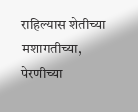राहिल्यास शेतीच्या मशागतीच्या, पेरणीच्या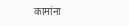कामांना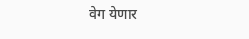वेग येणार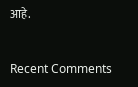आहे.


Recent Comments